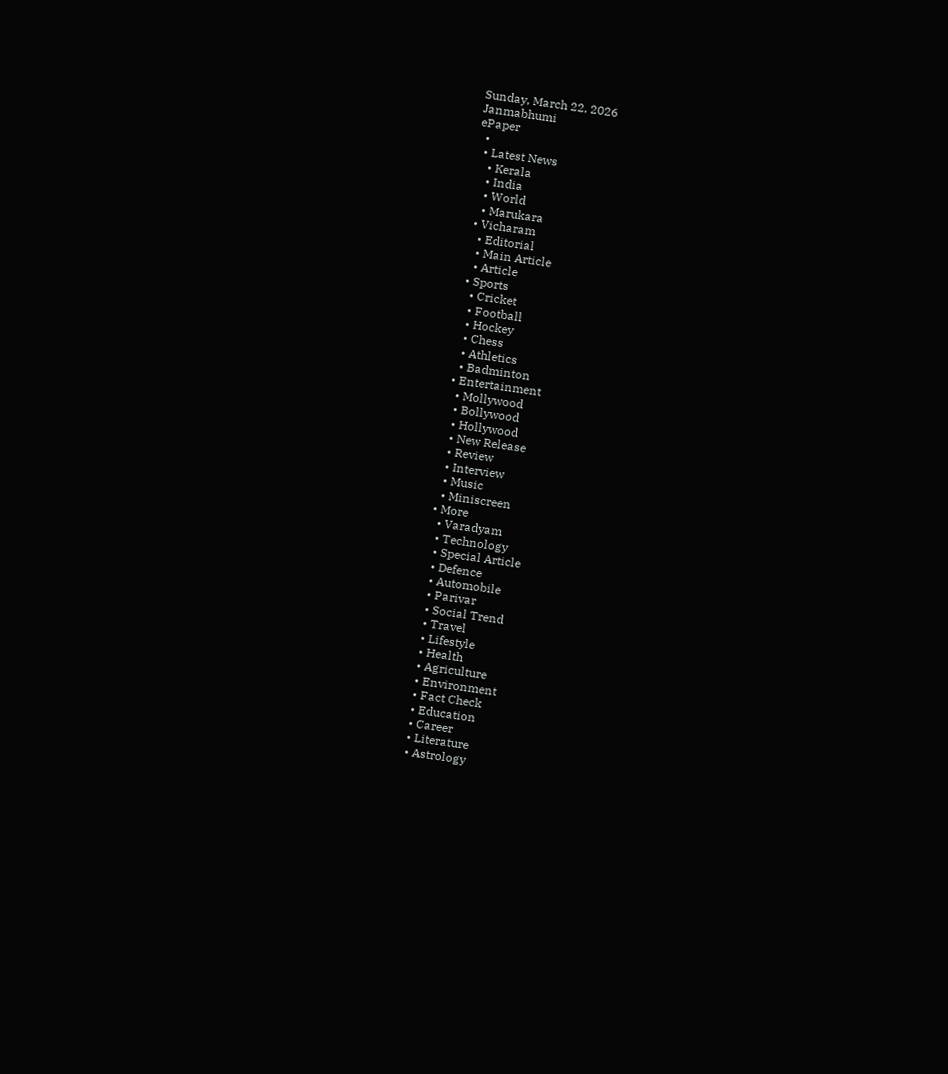Sunday, March 22, 2026
Janmabhumi
ePaper
  •
  • Latest News
    • Kerala
    • India
    • World
    • Marukara
  • Vicharam
    • Editorial
    • Main Article
    • Article
  • Sports
    • Cricket
    • Football
    • Hockey
    • Chess
    • Athletics
    • Badminton
  • Entertainment
    • Mollywood
    • Bollywood
    • Hollywood
    • New Release
    • Review
    • Interview
    • Music
    • Miniscreen
  • More
    • Varadyam
    • Technology
    • Special Article
    • Defence
    • Automobile
    • Parivar
    • Social Trend
    • Travel
    • Lifestyle
    • Health
    • Agriculture
    • Environment
    • Fact Check
    • Education
    • Career
    • Literature
    • Astrology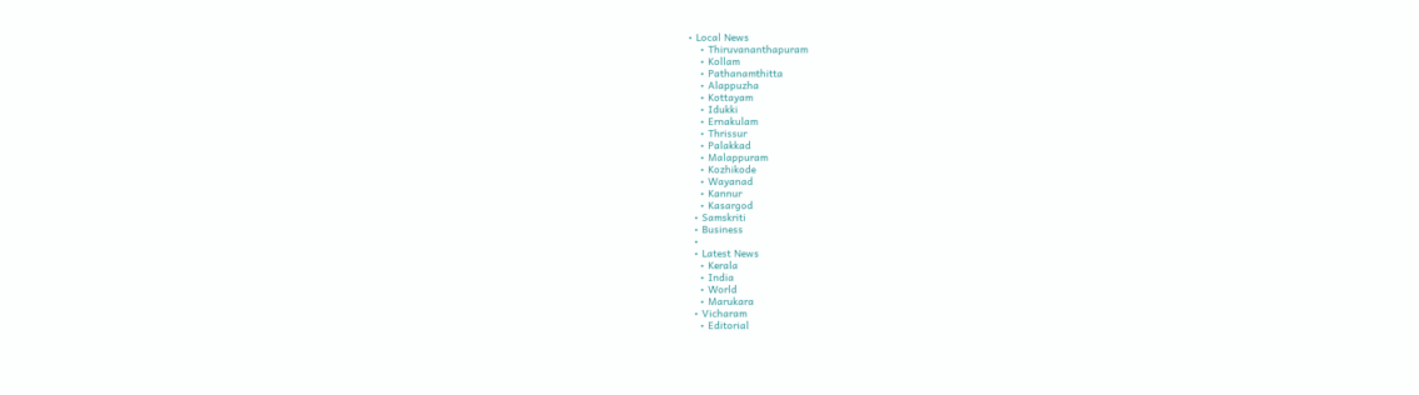• Local News
    • Thiruvananthapuram
    • Kollam
    • Pathanamthitta
    • Alappuzha
    • Kottayam
    • Idukki
    • Ernakulam
    • Thrissur
    • Palakkad
    • Malappuram
    • Kozhikode
    • Wayanad
    • Kannur
    • Kasargod
  • Samskriti
  • Business
  •
  • Latest News
    • Kerala
    • India
    • World
    • Marukara
  • Vicharam
    • Editorial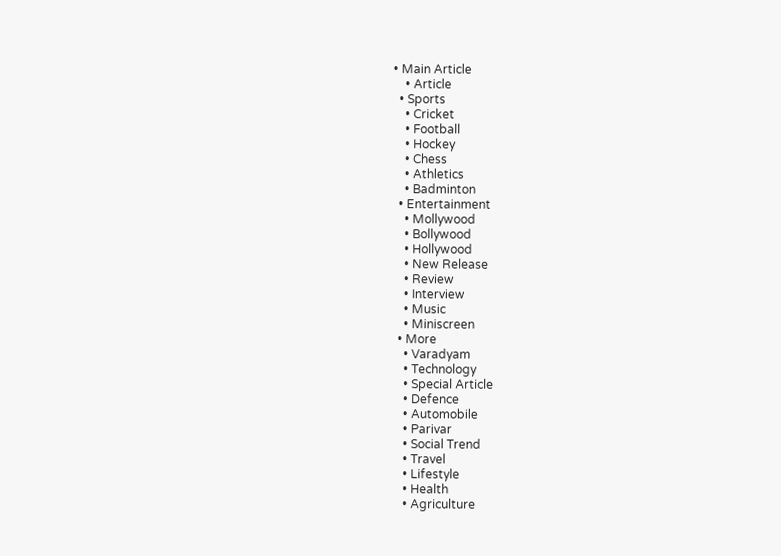• Main Article
    • Article
  • Sports
    • Cricket
    • Football
    • Hockey
    • Chess
    • Athletics
    • Badminton
  • Entertainment
    • Mollywood
    • Bollywood
    • Hollywood
    • New Release
    • Review
    • Interview
    • Music
    • Miniscreen
  • More
    • Varadyam
    • Technology
    • Special Article
    • Defence
    • Automobile
    • Parivar
    • Social Trend
    • Travel
    • Lifestyle
    • Health
    • Agriculture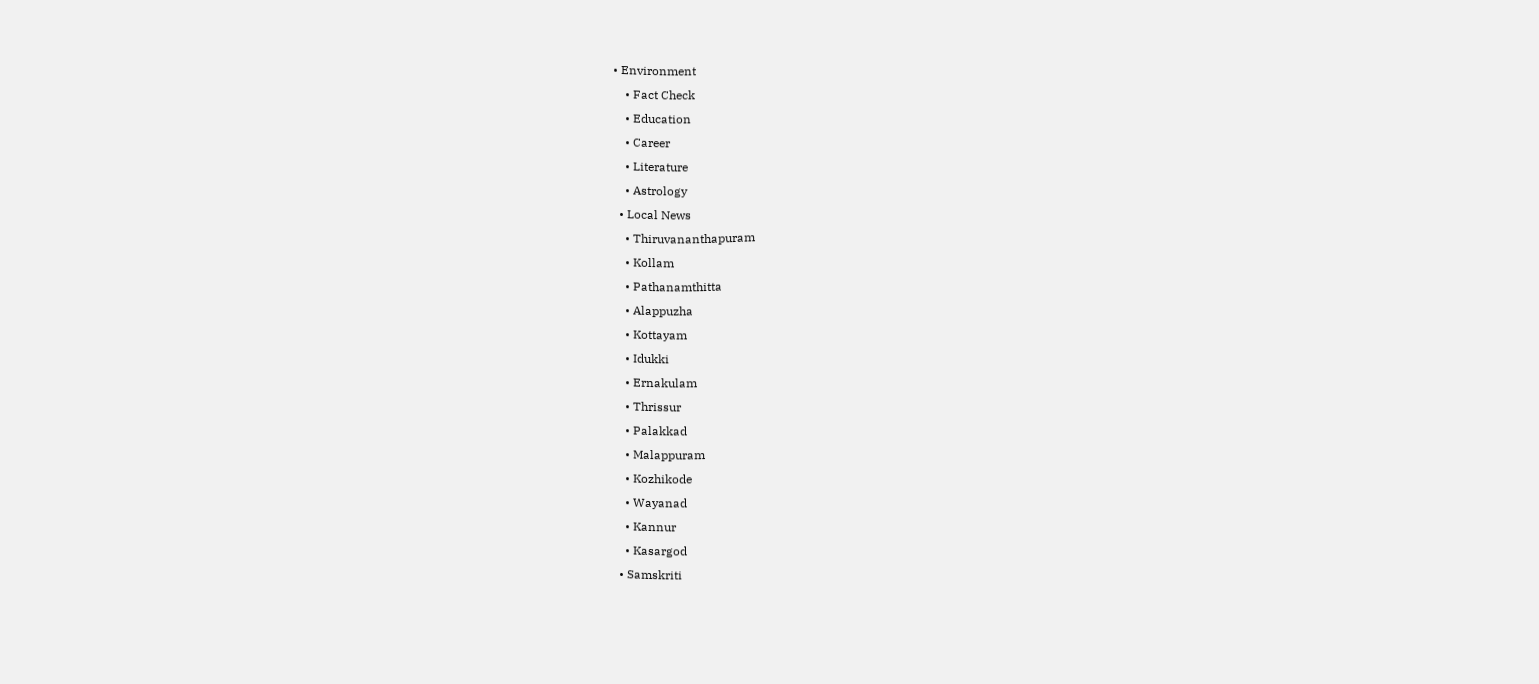• Environment
    • Fact Check
    • Education
    • Career
    • Literature
    • Astrology
  • Local News
    • Thiruvananthapuram
    • Kollam
    • Pathanamthitta
    • Alappuzha
    • Kottayam
    • Idukki
    • Ernakulam
    • Thrissur
    • Palakkad
    • Malappuram
    • Kozhikode
    • Wayanad
    • Kannur
    • Kasargod
  • Samskriti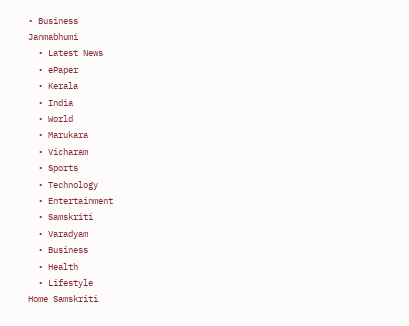• Business
Janmabhumi
  • Latest News
  • ePaper
  • Kerala
  • India
  • World
  • Marukara
  • Vicharam
  • Sports
  • Technology
  • Entertainment
  • Samskriti
  • Varadyam
  • Business
  • Health
  • Lifestyle
Home Samskriti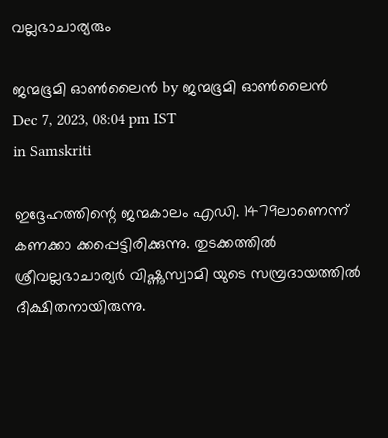വല്ലഭാചാര്യരും

ജന്മഭൂമി ഓണ്‍ലൈന്‍ by ജന്മഭൂമി ഓണ്‍ലൈന്‍
Dec 7, 2023, 08:04 pm IST
in Samskriti

ഇദ്ദേഹത്തിന്റെ ജന്മകാലം എഡി. 1479ലാണെന്ന് കണക്കാ ക്കപ്പെട്ടിരിക്കുന്നു. തുടക്കത്തില്‍ ശ്രീവല്ലഭാചാര്യര്‍ വിഷ്ണുസ്വാമി യുടെ സമ്പ്രദായത്തില്‍ ദീക്ഷിതനായിരുന്നു.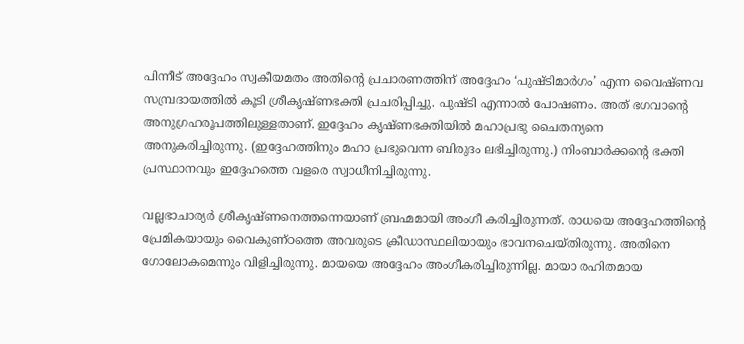പിന്നീട് അദ്ദേഹം സ്വകീയമതം അതിന്റെ പ്രചാരണത്തിന് അദ്ദേഹം ‘പുഷ്ടിമാര്‍ഗം’ എന്ന വൈഷ്ണവ സമ്പ്രദായത്തില്‍ കൂടി ശ്രീകൃഷ്ണഭക്തി പ്രചരിപ്പിച്ചു. പുഷ്ടി എന്നാല്‍ പോഷണം. അത് ഭഗവാന്റെ അനുഗ്രഹരൂപത്തിലുള്ളതാണ്. ഇദ്ദേഹം കൃഷ്ണഭക്തിയില്‍ മഹാപ്രഭു ചൈതന്യനെ അനുകരിച്ചിരുന്നു. (ഇദ്ദേഹത്തിനും മഹാ പ്രഭുവെന്ന ബിരുദം ലഭിച്ചിരുന്നു.) നിംബാര്‍ക്കന്റെ ഭക്തി പ്രസ്ഥാനവും ഇദ്ദേഹത്തെ വളരെ സ്വാധീനിച്ചിരുന്നു.

വല്ലഭാചാര്യര്‍ ശ്രീകൃഷ്ണനെത്തന്നെയാണ് ബ്രഹ്മമായി അംഗീ കരിച്ചിരുന്നത്. രാധയെ അദ്ദേഹത്തിന്റെ പ്രേമികയായും വൈകുണ്ഠത്തെ അവരുടെ ക്രീഡാസ്ഥലിയായും ഭാവനചെയ്തിരുന്നു. അതിനെ ഗോലോകമെന്നും വിളിച്ചിരുന്നു. മായയെ അദ്ദേഹം അംഗീകരിച്ചിരുന്നില്ല. മായാ രഹിതമായ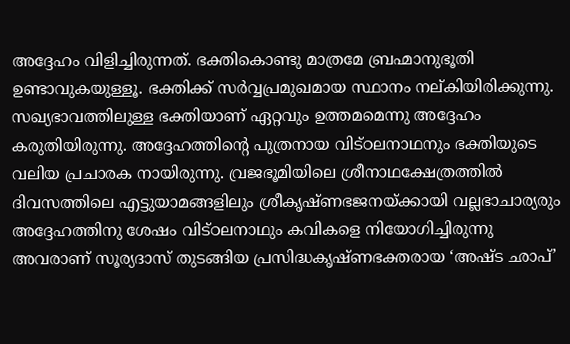അദ്ദേഹം വിളിച്ചിരുന്നത്. ഭക്തികൊണ്ടു മാത്രമേ ബ്രഹ്മാനുഭൂതി ഉണ്ടാവുകയുള്ളൂ. ഭക്തിക്ക് സര്‍വ്വപ്രമുഖമായ സ്ഥാനം നല്കിയിരിക്കുന്നു. സഖ്യഭാവത്തിലുള്ള ഭക്തിയാണ് ഏറ്റവും ഉത്തമമെന്നു അദ്ദേഹം കരുതിയിരുന്നു. അദ്ദേഹത്തിന്റെ പുത്രനായ വിട്ഠലനാഥനും ഭക്തിയുടെ വലിയ പ്രചാരക നായിരുന്നു. വ്രജഭൂമിയിലെ ശ്രീനാഥക്ഷേത്രത്തില്‍ ദിവസത്തിലെ എട്ടുയാമങ്ങളിലും ശ്രീകൃഷ്ണഭജനയ്‌ക്കായി വല്ലഭാചാര്യരും അദ്ദേഹത്തിനു ശേഷം വിട്ഠലനാഥും കവികളെ നിയോഗിച്ചിരുന്നു അവരാണ് സൂര്യദാസ് തുടങ്ങിയ പ്രസിദ്ധകൃഷ്ണഭക്തരായ ‘അഷ്ട ഛാപ്’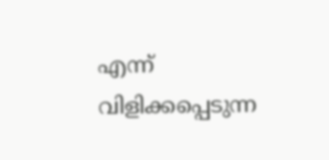എന്ന് വിളിക്കപ്പെടുന്ന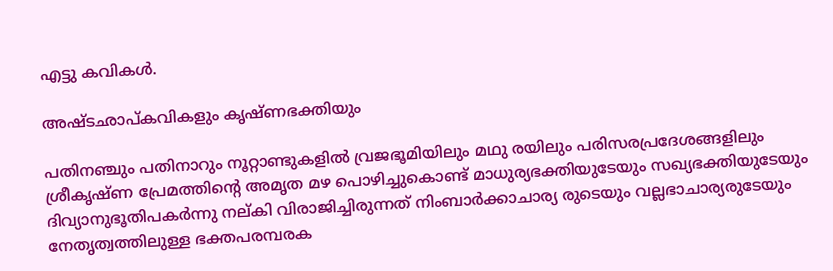എട്ടു കവികള്‍.

അഷ്ടഛാപ്കവികളും കൃഷ്ണഭക്തിയും

പതിനഞ്ചും പതിനാറും നൂറ്റാണ്ടുകളില്‍ വ്രജഭൂമിയിലും മഥു രയിലും പരിസരപ്രദേശങ്ങളിലും ശ്രീകൃഷ്ണ പ്രേമത്തിന്റെ അമൃത മഴ പൊഴിച്ചുകൊണ്ട് മാധുര്യഭക്തിയുടേയും സഖ്യഭക്തിയുടേയും ദിവ്യാനുഭൂതിപകര്‍ന്നു നല്കി വിരാജിച്ചിരുന്നത് നിംബാര്‍ക്കാചാര്യ രുടെയും വല്ലഭാചാര്യരുടേയും നേതൃത്വത്തിലുള്ള ഭക്തപരമ്പരക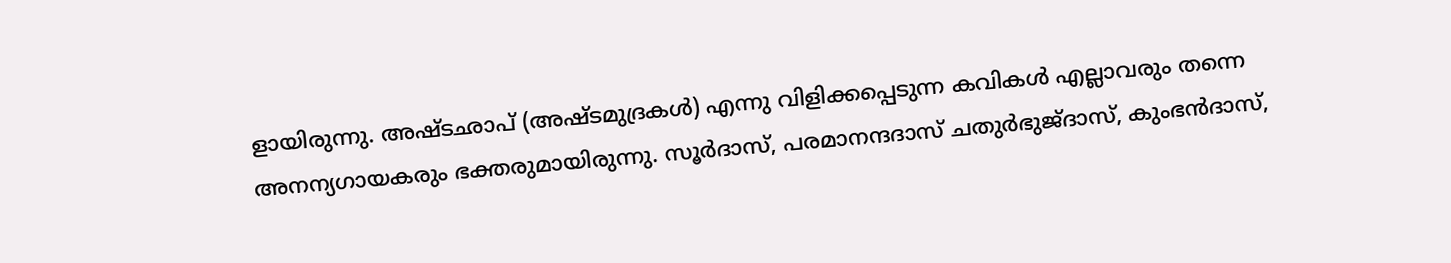ളായിരുന്നു. അഷ്ടഛാപ് (അഷ്ടമുദ്രകള്‍) എന്നു വിളിക്കപ്പെടുന്ന കവികള്‍ എല്ലാവരും തന്നെ അനന്യഗായകരും ഭക്തരുമായിരുന്നു. സൂര്‍ദാസ്, പരമാനന്ദദാസ് ചതുര്‍ഭുജ്ദാസ്, കുംഭന്‍ദാസ്,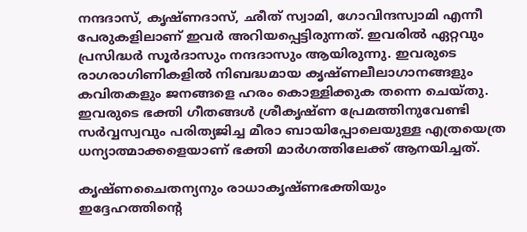നന്ദദാസ്, കൃഷ്ണദാസ്, ഛീത് സ്വാമി, ഗോവിന്ദസ്വാമി എന്നീ പേരുകളിലാണ് ഇവര്‍ അറിയപ്പെട്ടിരുന്നത്. ഇവരില്‍ ഏറ്റവും പ്രസിദ്ധര്‍ സൂര്‍ദാസും നന്ദദാസും ആയിരുന്നു. ഇവരുടെ രാഗരാഗിണികളില്‍ നിബദ്ധമായ കൃഷ്ണലീലാഗാനങ്ങളും കവിതകളും ജനങ്ങളെ ഹരം കൊള്ളിക്കുക തന്നെ ചെയ്തു. ഇവരുടെ ഭക്തി ഗീതങ്ങള്‍ ശ്രീകൃഷ്ണ പ്രേമത്തിനുവേണ്ടി സര്‍വ്വസ്വവും പരിത്യജിച്ച മീരാ ബായിപ്പോലെയുള്ള എത്രയെത്ര ധന്യാത്മാക്കളെയാണ് ഭക്തി മാര്‍ഗത്തിലേക്ക് ആനയിച്ചത്.

കൃഷ്ണചൈതന്യനും രാധാകൃഷ്ണഭക്തിയും
ഇദ്ദേഹത്തിന്റെ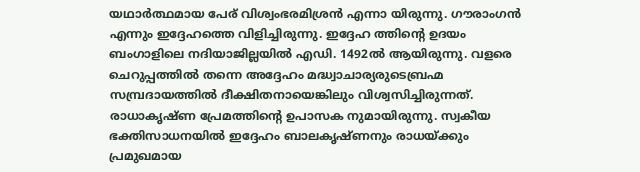യഥാര്‍ത്ഥമായ പേര് വിശ്വംഭരമിശ്രന്‍ എന്നാ യിരുന്നു. ഗൗരാംഗന്‍ എന്നും ഇദ്ദേഹത്തെ വിളിച്ചിരുന്നു. ഇദ്ദേഹ ത്തിന്റെ ഉദയം ബംഗാളിലെ നദിയാജില്ലയില്‍ എഡി. 1492ല്‍ ആയിരുന്നു. വളരെ ചെറുപ്പത്തില്‍ തന്നെ അദ്ദേഹം മദ്ധ്വാചാര്യരുടെബ്രഹ്മ സമ്പ്രദായത്തില്‍ ദീക്ഷിതനായെങ്കിലും വിശ്വസിച്ചിരുന്നത്. രാധാകൃഷ്ണ പ്രേമത്തിന്റെ ഉപാസക നുമായിരുന്നു. സ്വകീയ ഭക്തിസാധനയില്‍ ഇദ്ദേഹം ബാലകൃഷ്ണനും രാധയ്‌ക്കും പ്രമുഖമായ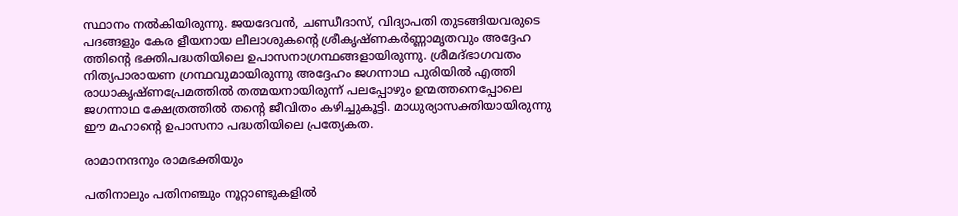സ്ഥാനം നല്‍കിയിരുന്നു. ജയദേവന്‍, ചണ്ഡീദാസ്, വിദ്യാപതി തുടങ്ങിയവരുടെ പദങ്ങളും കേര ളീയനായ ലീലാശുകന്റെ ശ്രീകൃഷ്ണകര്‍ണ്ണാമൃതവും അദ്ദേഹ ത്തിന്റെ ഭക്തിപദ്ധതിയിലെ ഉപാസനാഗ്രന്ഥങ്ങളായിരുന്നു. ശ്രീമദ്ഭാഗവതം നിത്യപാരായണ ഗ്രന്ഥവുമായിരുന്നു അദ്ദേഹം ജഗന്നാഥ പുരിയില്‍ എത്തി രാധാകൃഷ്ണപ്രേമത്തില്‍ തത്മയനായിരുന്ന് പലപ്പോഴും ഉന്മത്തനെപ്പോലെ ജഗന്നാഥ ക്ഷേത്രത്തില്‍ തന്റെ ജീവിതം കഴിച്ചുകൂട്ടി. മാധുര്യാസക്തിയായിരുന്നു ഈ മഹാന്റെ ഉപാസനാ പദ്ധതിയിലെ പ്രത്യേകത.

രാമാനന്ദനും രാമഭക്തിയും

പതിനാലും പതിനഞ്ചും നൂറ്റാണ്ടുകളില്‍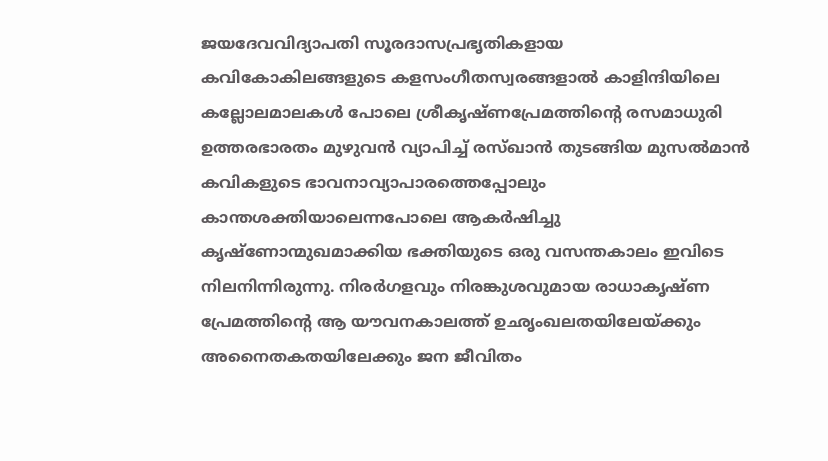ജയദേവവിദ്യാപതി സൂരദാസപ്രഭൃതികളായ കവികോകിലങ്ങളുടെ കളസംഗീതസ്വരങ്ങളാല്‍ കാളിന്ദിയിലെ കല്ലോലമാലകള്‍ പോലെ ശ്രീകൃഷ്ണപ്രേമത്തിന്റെ രസമാധുരി ഉത്തരഭാരതം മുഴുവന്‍ വ്യാപിച്ച് രസ്ഖാന്‍ തുടങ്ങിയ മുസല്‍മാന്‍ കവികളുടെ ഭാവനാവ്യാപാരത്തെപ്പോലും കാന്തശക്തിയാലെന്നപോലെ ആകര്‍ഷിച്ചു കൃഷ്‌ണോന്മുഖമാക്കിയ ഭക്തിയുടെ ഒരു വസന്തകാലം ഇവിടെ നിലനിന്നിരുന്നു. നിരര്‍ഗളവും നിരങ്കുശവുമായ രാധാകൃഷ്ണ പ്രേമത്തിന്റെ ആ യൗവനകാലത്ത് ഉഛൃംഖലതയിലേയ്‌ക്കും അനൈതകതയിലേക്കും ജന ജീവിതം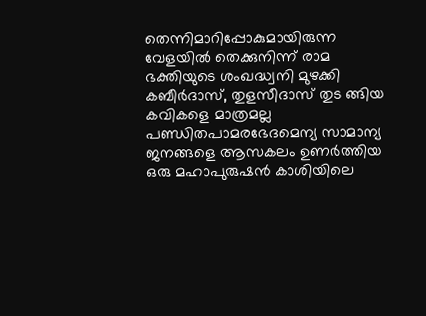തെന്നിമാറിപ്പോകുമായിരുന്ന വേളയില്‍ തെക്കുനിന്ന് രാമ ഭക്തിയുടെ ശംഖദ്ധ്വനി മുഴക്കി കബീര്‍ദാസ്, തുളസീദാസ് തുട ങ്ങിയ കവികളെ മാത്രമല്ല പണ്ഡിതപാമരഭേദമെന്യ സാമാന്യ ജനങ്ങളെ ആസകലം ഉണര്‍ത്തിയ ഒരു മഹാപുരുഷന്‍ കാശിയിലെ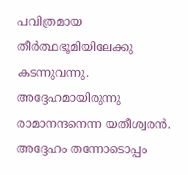പവിത്രമായ തീര്‍ത്ഥഭൂമിയിലേക്കു കടന്നുവന്നു. അദ്ദേഹമായിരുന്നു രാമാനന്ദനെന്ന യതീശ്വരന്‍. അദ്ദേഹം തന്നോടൊപ്പം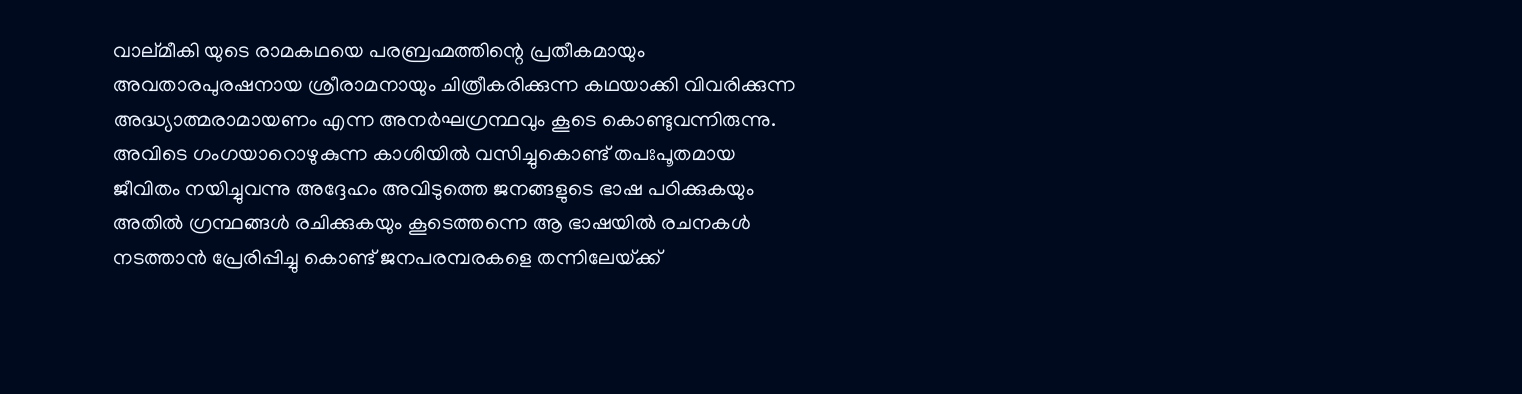വാല്മീകി യുടെ രാമകഥയെ പരബ്രഹ്മത്തിന്റെ പ്രതീകമായും അവതാരപുരഷനായ ശ്രീരാമനായും ചിത്രീകരിക്കുന്ന കഥയാക്കി വിവരിക്കുന്ന അദ്ധ്യാത്മരാമായണം എന്ന അനര്‍ഘഗ്രന്ഥവും കൂടെ കൊണ്ടുവന്നിരുന്നു. അവിടെ ഗംഗയാറൊഴുകുന്ന കാശിയില്‍ വസിച്ചുകൊണ്ട് തപഃപൂതമായ ജീവിതം നയിച്ചുവന്നു അദ്ദേഹം അവിടുത്തെ ജനങ്ങളുടെ ഭാഷ പഠിക്കുകയും അതില്‍ ഗ്രന്ഥങ്ങള്‍ രചിക്കുകയും കൂടെത്തന്നെ ആ ഭാഷയില്‍ രചനകള്‍ നടത്താന്‍ പ്രേരിപ്പിച്ചു കൊണ്ട് ജനപരമ്പരകളെ തന്നിലേയ്‌ക്ക്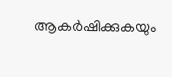ആകര്‍ഷിക്കുകയും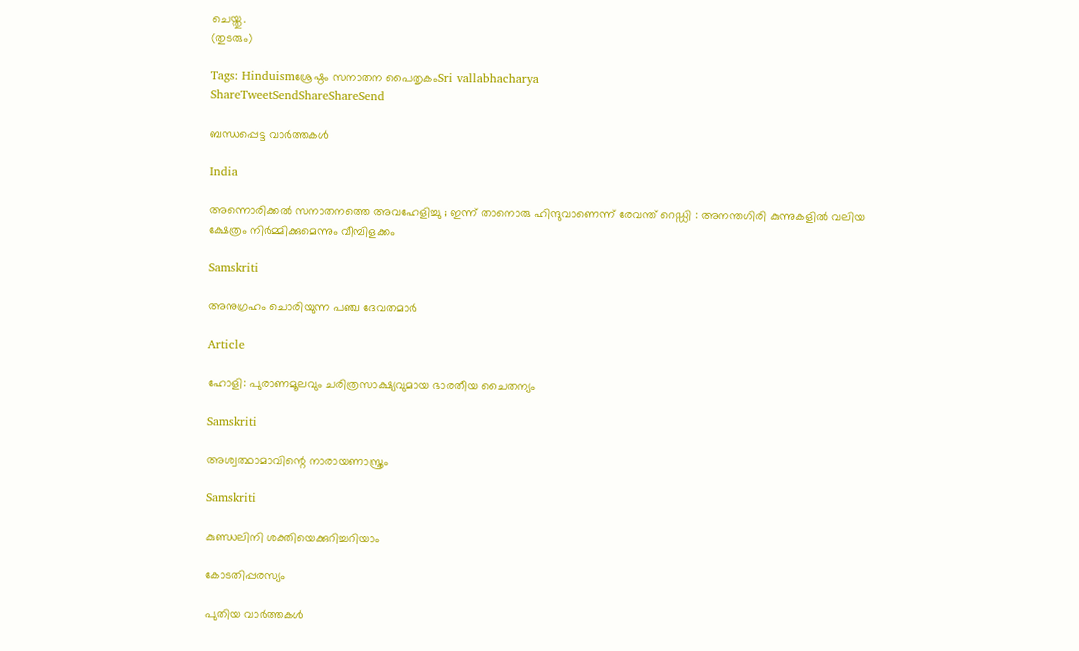ചെയ്തു.
(തുടരും)

Tags: Hinduismശ്രേഷ്ഠം സനാതന പൈതൃകംSri vallabhacharya
ShareTweetSendShareShareSend

ബന്ധപ്പെട്ട വാര്‍ത്തകള്‍

India

അന്നൊരിക്കൽ സനാതനത്തെ അവഹേളിച്ചു ; ഇന്ന് താനൊരു ഹിന്ദുവാണെന്ന് രേവന്ത് റെഡ്ഡി : അനന്തഗിരി കുന്നുകളിൽ വലിയ ക്ഷേത്രം നിർമ്മിക്കുമെന്നും വീമ്പിളക്കം

Samskriti

അനുഗ്രഹം ചൊരിയുന്ന പഞ്ച ദേവതമാര്‍

Article

ഹോളി: പുരാണമൂലവും ചരിത്രസാക്ഷ്യവുമായ ഭാരതീയ ചൈതന്യം

Samskriti

അശ്വത്ഥാമാവിന്റെ നാരായണാസ്ത്രം

Samskriti

കുണ്ഡലിനി ശക്തിയെക്കുറിച്ചറിയാം

കോടതിപ്പരസ്യം

പുതിയ വാര്‍ത്തകള്‍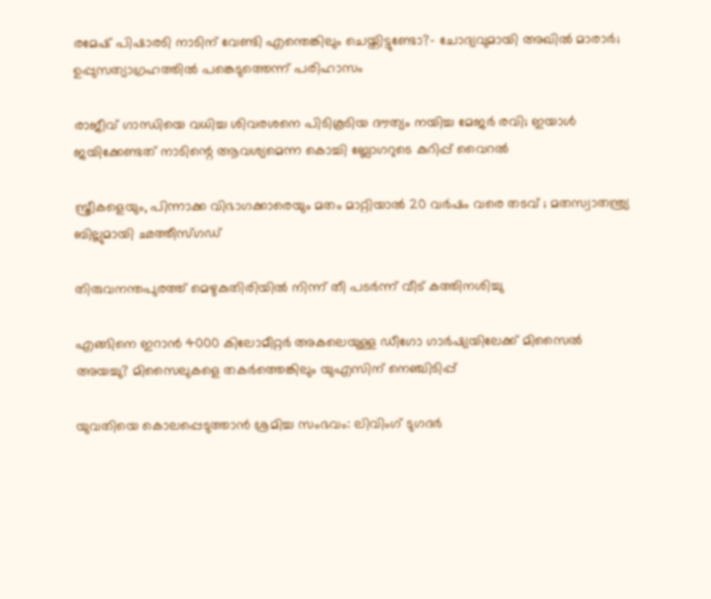രമേഷ് പിഷാരടി നാടിന് വേണ്ടി എന്തെങ്കിലും ചെയ്തിട്ടുണ്ടോ?- ചോദ്യവുമായി അഖില്‍ മാരാര്‍; ഉപ്പുസത്യാഗ്രഹത്തില്‍ പങ്കെടുത്തെന്ന് പരിഹാസം

രാജീവ് ഗാന്ധിയെ വധിച്ച ശിവരശനെ പിടികൂടിയ ദൗത്യം നയിച്ച മേജർ രവി; ഇയാള്‍ ജയിക്കേണ്ടത് നാടിന്റെ ആവശ്യമെന്ന കൊച്ചി ബ്ലോഗറുടെ കുറിപ്പ് വൈറല്‍

സ്ത്രീകളെയും, പിന്നാക്ക വിഭാഗക്കാരെയും മതം മാറ്റിയാൽ 20 വർഷം വരെ തടവ് ; മതസ്വാതന്ത്ര്യ ബില്ലുമായി ഛത്തീസ്ഗഡ്

തിരുവനന്തപുരത്ത് മെഴുകുതിരിയില്‍ നിന്ന് തീ പടര്‍ന്ന് വീട് കത്തിനശിച്ചു

എങ്ങിനെ ഇറാന്‍ 4000 കിലോമീറ്റർ അകലെയുള്ള ഡീഗോ ഗാർഷ്യയിലേക്ക് മിസൈല്‍ അയച്ചു? മിസൈലുകളെ തകര്‍ത്തെങ്കിലും യുഎസിന് നെഞ്ചിടിപ്പ്

യുവതിയെ കൊലപ്പെടുത്താന്‍ ശ്രമിച്ച സംഭവം: ലിവിംഗ് ടുഗദര്‍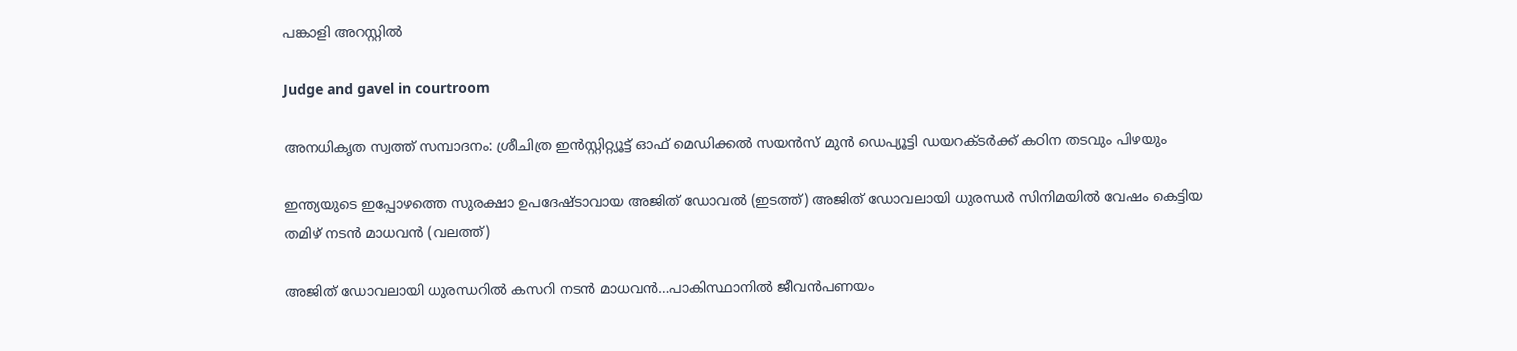പങ്കാളി അറസ്റ്റില്‍

Judge and gavel in courtroom

അനധികൃത സ്വത്ത് സമ്പാദനം: ശ്രീചിത്ര ഇന്‍സ്റ്റിറ്റ്യൂട്ട് ഓഫ് മെഡിക്കല്‍ സയന്‍സ് മുന്‍ ഡെപ്യൂട്ടി ഡയറക്ടര്‍ക്ക് കഠിന തടവും പിഴയും

ഇന്ത്യയുടെ ഇപ്പോഴത്തെ സുരക്ഷാ ഉപദേഷ്ടാവായ അജിത് ഡോവല്‍ (ഇടത്ത്) അജിത് ഡോവലായി ധുരന്ധര്‍ സിനിമയില്‍ വേഷം കെട്ടിയ തമിഴ് നടന്‍ മാധവന്‍ (വലത്ത്)

അജിത് ഡോവലായി ധുരന്ധറില്‍ കസറി നടന്‍ മാധവന്‍…പാകിസ്ഥാനില്‍ ജീവന്‍പണയം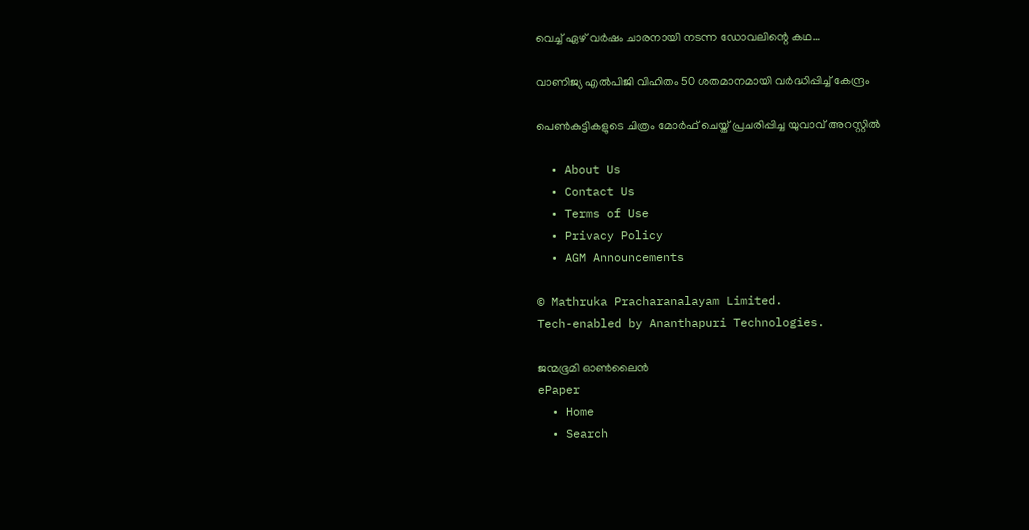വെച്ച് ഏഴ് വര്‍ഷം ചാരനായി നടന്ന ഡോവലിന്റെ കഥ…

വാണിജ്യ എല്‍പിജി വിഹിതം 50 ശതമാനമായി വര്‍ദ്ധിപ്പിച്ച് കേന്ദ്രം

പെണ്‍കുട്ടികളുടെ ചിത്രം മോര്‍ഫ് ചെയ്ത് പ്രചരിപ്പിച്ച യുവാവ് അറസ്റ്റില്‍

  • About Us
  • Contact Us
  • Terms of Use
  • Privacy Policy
  • AGM Announcements

© Mathruka Pracharanalayam Limited.
Tech-enabled by Ananthapuri Technologies.

ജന്മഭൂമി ഓണ്‍ലൈന്‍
ePaper
  • Home
  • Search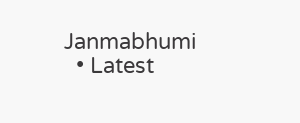Janmabhumi
  • Latest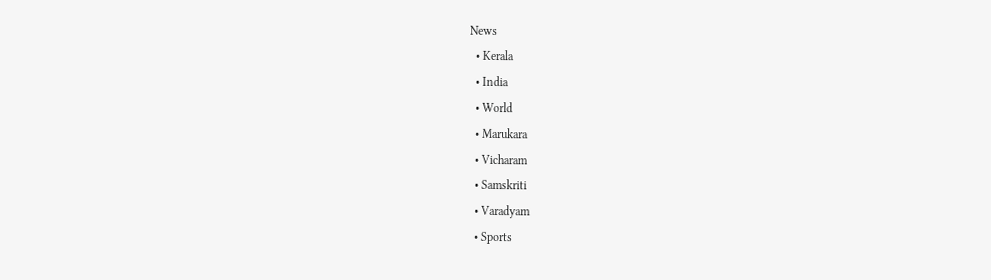News
  • Kerala
  • India
  • World
  • Marukara
  • Vicharam
  • Samskriti
  • Varadyam
  • Sports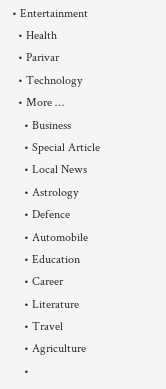• Entertainment
  • Health
  • Parivar
  • Technology
  • More …
    • Business
    • Special Article
    • Local News
    • Astrology
    • Defence
    • Automobile
    • Education
    • Career
    • Literature
    • Travel
    • Agriculture
    •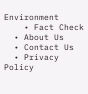Environment
    • Fact Check
  • About Us
  • Contact Us
  • Privacy Policy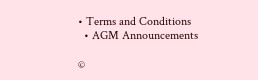• Terms and Conditions
  • AGM Announcements

©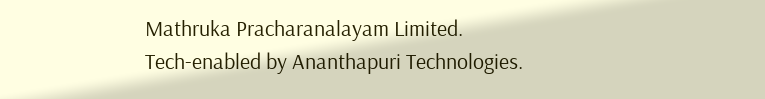Mathruka Pracharanalayam Limited.
Tech-enabled by Ananthapuri Technologies.